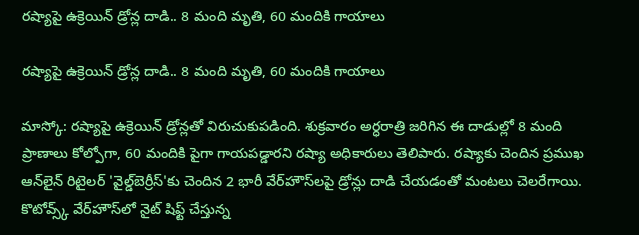రష్యాపై ఉక్రెయిన్ డ్రోన్ల దాడి.. 8 మంది మృతి, 60 మందికి గాయాలు

రష్యాపై ఉక్రెయిన్ డ్రోన్ల దాడి.. 8 మంది మృతి, 60 మందికి గాయాలు

మాస్కో: రష్యాపై ఉక్రెయిన్ డ్రోన్లతో విరుచుకుపడింది. శుక్రవారం అర్ధరాత్రి జరిగిన ఈ దాడుల్లో 8 మంది ప్రాణాలు కోల్పోగా, 60 మందికి పైగా గాయపడ్డారని రష్యా అధికారులు తెలిపారు. రష్యాకు చెందిన ప్రముఖ ఆన్‌‌‌‌‌‌‌‌లైన్ రిటైలర్ 'వైల్డ్‌‌‌‌‌‌‌‌బెర్రీస్'కు చెందిన 2 భారీ వేర్‌‌‌‌‌‌‌‌హౌస్‌‌‌‌‌‌‌‌లపై డ్రోన్లు దాడి చేయడంతో మంటలు చెలరేగాయి. కొటోవ్స్క్ వేర్‌‌‌‌‌‌‌‌హౌస్‌‌‌‌‌‌‌‌లో నైట్ షిఫ్ట్ చేస్తున్న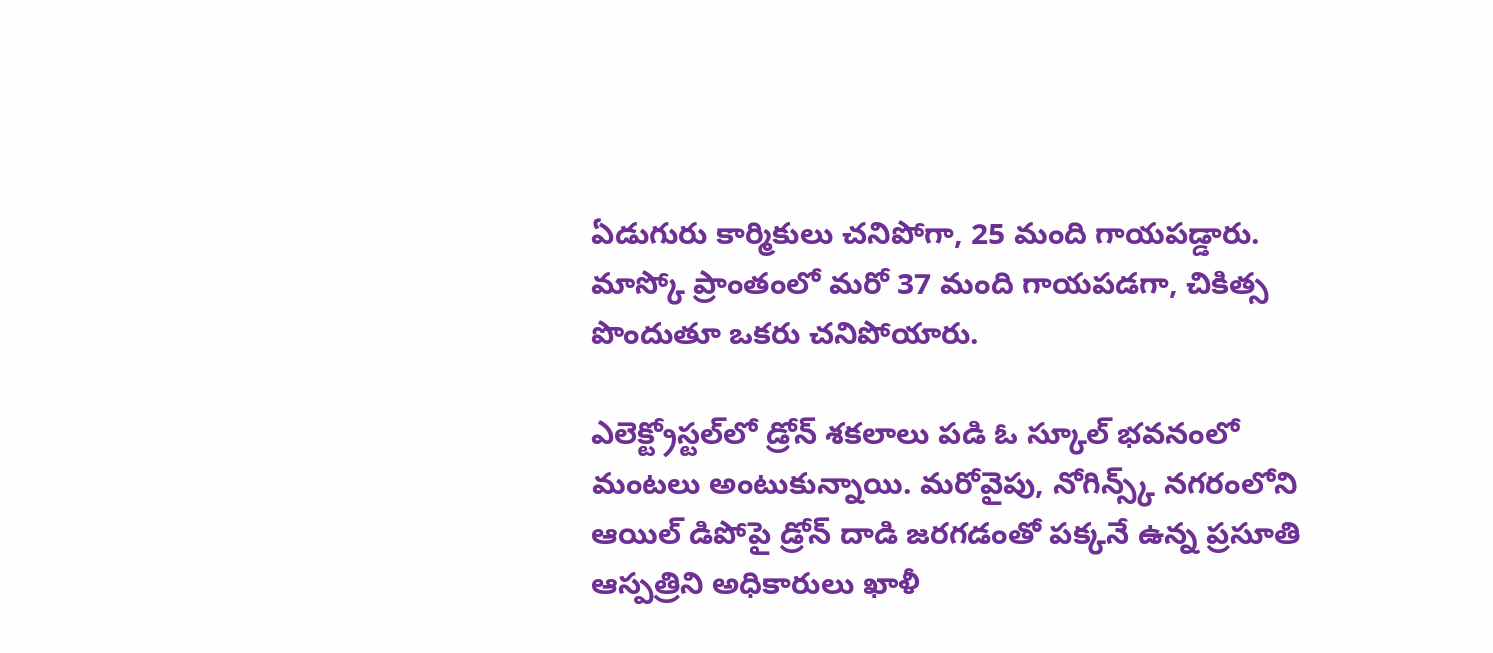ఏడుగురు కార్మికులు చనిపోగా, 25 మంది గాయపడ్డారు. మాస్కో ప్రాంతంలో మరో 37 మంది గాయపడగా, చికిత్స పొందుతూ ఒకరు చనిపోయారు.

ఎలెక్ట్రోస్టల్‌‌‌‌‌‌‌‌లో డ్రోన్ శకలాలు పడి ఓ స్కూల్ భవనంలో మంటలు అంటుకున్నాయి. మరోవైపు, నోగిన్స్క్ నగరంలోని ఆయిల్ డిపోపై డ్రోన్ దాడి జరగడంతో పక్కనే ఉన్న ప్రసూతి ఆస్పత్రిని అధికారులు ఖాళీ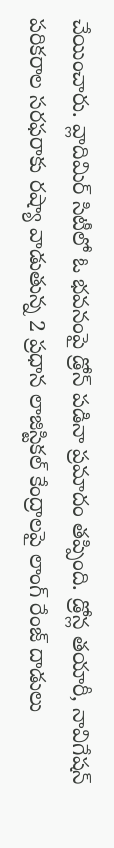చేయించారు. వ్లాదిమిర్ సిటీలో ఓ భవనంపై డ్రోన్ పడినా ప్రమాదం తప్పింది. డ్రోన్ల తయారీ, నావిగేషన్ పరికరాల సరఫరాకు రష్యా వాడుతున్న 2 ప్రధాన లాజిస్టికల్ కేంద్రాలపై లాంగ్ రేంజ్ దాడులు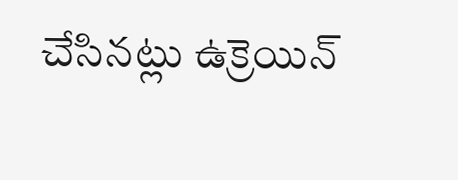చేసినట్లు ఉక్రెయిన్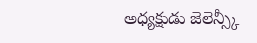అధ్యక్షుడు జెలెన్స్కీ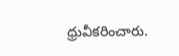ధ్రువీకరించారు.